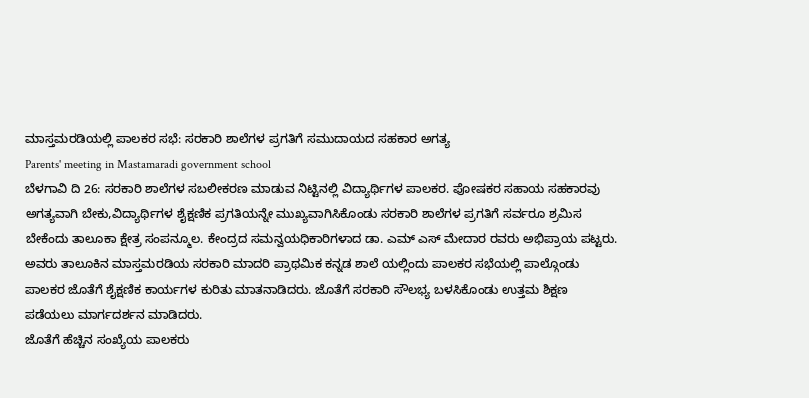ಮಾಸ್ತಮರಡಿಯಲ್ಲಿ ಪಾಲಕರ ಸಭೆ: ಸರಕಾರಿ ಶಾಲೆಗಳ ಪ್ರಗತಿಗೆ ಸಮುದಾಯದ ಸಹಕಾರ ಅಗತ್ಯ
Parents' meeting in Mastamaradi government school
ಬೆಳಗಾವಿ ದಿ 26: ಸರಕಾರಿ ಶಾಲೆಗಳ ಸಬಲೀಕರಣ ಮಾಡುವ ನಿಟ್ಟಿನಲ್ಲಿ ವಿದ್ಯಾರ್ಥಿಗಳ ಪಾಲಕರ. ಪೋಷಕರ ಸಹಾಯ ಸಹಕಾರವು ಅಗತ್ಯವಾಗಿ ಬೇಕು,ವಿದ್ಯಾರ್ಥಿಗಳ ಶೈಕ್ಷಣಿಕ ಪ್ರಗತಿಯನ್ನೇ ಮುಖ್ಯವಾಗಿಸಿಕೊಂಡು ಸರಕಾರಿ ಶಾಲೆಗಳ ಪ್ರಗತಿಗೆ ಸರ್ವರೂ ಶ್ರಮಿಸ ಬೇಕೆಂದು ತಾಲೂಕಾ ಕ್ಷೇತ್ರ ಸಂಪನ್ಮೂಲ. ಕೇಂದ್ರದ ಸಮನ್ವಯಧಿಕಾರಿಗಳಾದ ಡಾ. ಎಮ್ ಎಸ್ ಮೇದಾರ ರವರು ಅಭಿಪ್ರಾಯ ಪಟ್ಟರು.
ಅವರು ತಾಲೂಕಿನ ಮಾಸ್ತಮರಡಿಯ ಸರಕಾರಿ ಮಾದರಿ ಪ್ರಾಥಮಿಕ ಕನ್ನಡ ಶಾಲೆ ಯಲ್ಲಿಂದು ಪಾಲಕರ ಸಭೆಯಲ್ಲಿ ಪಾಲ್ಗೊಂಡು ಪಾಲಕರ ಜೊತೆಗೆ ಶೈಕ್ಷಣಿಕ ಕಾರ್ಯಗಳ ಕುರಿತು ಮಾತನಾಡಿದರು. ಜೊತೆಗೆ ಸರಕಾರಿ ಸೌಲಭ್ಯ ಬಳಸಿಕೊಂಡು ಉತ್ತಮ ಶಿಕ್ಷಣ ಪಡೆಯಲು ಮಾರ್ಗದರ್ಶನ ಮಾಡಿದರು.
ಜೊತೆಗೆ ಹೆಚ್ಚಿನ ಸಂಖ್ಯೆಯ ಪಾಲಕರು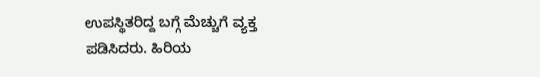ಉಪಸ್ಥಿತರಿದ್ದ ಬಗ್ಗೆ ಮೆಚ್ಚುಗೆ ವ್ಯಕ್ತ ಪಡಿಸಿದರು. ಹಿರಿಯ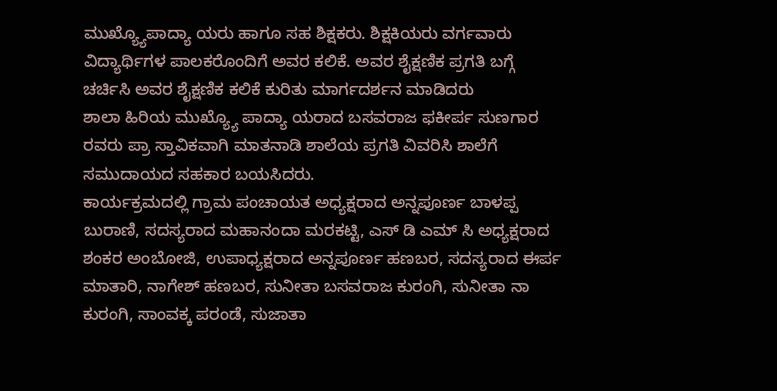ಮುಖ್ಯ್ಯೊಪಾದ್ಯಾ ಯರು ಹಾಗೂ ಸಹ ಶಿಕ್ಷಕರು. ಶಿಕ್ಷಕಿಯರು ವರ್ಗವಾರು ವಿದ್ಯಾರ್ಥಿಗಳ ಪಾಲಕರೊಂದಿಗೆ ಅವರ ಕಲಿಕೆ. ಅವರ ಶೈಕ್ಷಣಿಕ ಪ್ರಗತಿ ಬಗ್ಗೆ ಚರ್ಚಿಸಿ ಅವರ ಶೈಕ್ಷಣಿಕ ಕಲಿಕೆ ಕುರಿತು ಮಾರ್ಗದರ್ಶನ ಮಾಡಿದರು
ಶಾಲಾ ಹಿರಿಯ ಮುಖ್ಯ್ಯೊ ಪಾದ್ಯಾ ಯರಾದ ಬಸವರಾಜ ಫಕೀರ್ಪ ಸುಣಗಾರ ರವರು ಪ್ರಾ ಸ್ತಾವಿಕವಾಗಿ ಮಾತನಾಡಿ ಶಾಲೆಯ ಪ್ರಗತಿ ವಿವರಿಸಿ ಶಾಲೆಗೆ ಸಮುದಾಯದ ಸಹಕಾರ ಬಯಸಿದರು.
ಕಾರ್ಯಕ್ರಮದಲ್ಲಿ ಗ್ರಾಮ ಪಂಚಾಯತ ಅಧ್ಯಕ್ಷರಾದ ಅನ್ನಪೂರ್ಣ ಬಾಳಪ್ಪ ಬುರಾಣಿ, ಸದಸ್ಯರಾದ ಮಹಾನಂದಾ ಮರಕಟ್ಟಿ, ಎಸ್ ಡಿ ಎಮ್ ಸಿ ಅಧ್ಯಕ್ಷರಾದ ಶಂಕರ ಅಂಬೋಜಿ, ಉಪಾಧ್ಯಕ್ಷರಾದ ಅನ್ನಪೂರ್ಣ ಹಣಬರ, ಸದಸ್ಯರಾದ ಈರ್ಪ ಮಾತಾರಿ, ನಾಗೇಶ್ ಹಣಬರ, ಸುನೀತಾ ಬಸವರಾಜ ಕುರಂಗಿ, ಸುನೀತಾ ನಾ ಕುರಂಗಿ, ಸಾಂವಕ್ಕ ಪರಂಡೆ, ಸುಜಾತಾ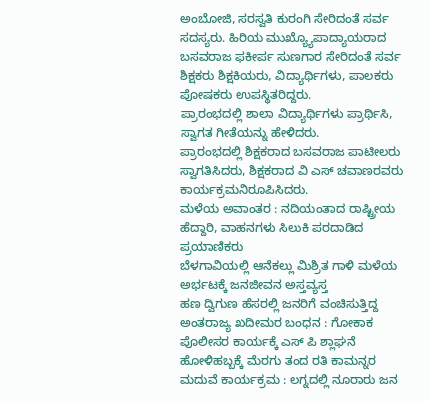ಅಂಬೋಜಿ, ಸರಸ್ವತಿ ಕುರಂಗಿ ಸೇರಿದಂತೆ ಸರ್ವ ಸದಸ್ಯರು. ಹಿರಿಯ ಮುಖ್ಯ್ಯೊಪಾದ್ಯಾಯರಾದ ಬಸವರಾಜ ಫಕೀರ್ಪ ಸುಣಗಾರ ಸೇರಿದಂತೆ ಸರ್ವ ಶಿಕ್ಷಕರು ಶಿಕ್ಷಕಿಯರು, ವಿದ್ಯಾರ್ಥಿಗಳು, ಪಾಲಕರು ಪೋಷಕರು ಉಪಸ್ಥಿತರಿದ್ದರು.
ಪ್ರಾರಂಭದಲ್ಲಿ ಶಾಲಾ ವಿದ್ಯಾರ್ಥಿಗಳು ಪ್ರಾರ್ಥಿಸಿ, ಸ್ವಾಗತ ಗೀತೆಯನ್ನು ಹೇಳಿದರು.
ಪ್ರಾರಂಭದಲ್ಲಿ ಶಿಕ್ಷಕರಾದ ಬಸವರಾಜ ಪಾಟೀಲರು ಸ್ವಾಗತಿಸಿದರು, ಶಿಕ್ಷಕರಾದ ವಿ ಎಸ್ ಚವಾಣರವರು ಕಾರ್ಯಕ್ರಮನಿರೂಪಿಸಿದರು.
ಮಳೆಯ ಅವಾಂತರ : ನದಿಯಂತಾದ ರಾಷ್ಟ್ರೀಯ ಹೆದ್ದಾರಿ, ವಾಹನಗಳು ಸಿಲುಕಿ ಪರದಾಡಿದ ಪ್ರಯಾಣಿಕರು
ಬೆಳಗಾವಿಯಲ್ಲಿ ಆನೆಕಲ್ಲು ಮಿಶ್ರಿತ ಗಾಳಿ ಮಳೆಯ ಅರ್ಭಟಕ್ಕೆ ಜನಜೀವನ ಅಸ್ತವ್ಯಸ್ತ
ಹಣ ದ್ವಿಗುಣ ಹೆಸರಲ್ಲಿ ಜನರಿಗೆ ವಂಚಿಸುತ್ತಿದ್ದ ಅಂತರಾಜ್ಯ ಖದೀಮರ ಬಂಧನ : ಗೋಕಾಕ ಪೊಲೀಸರ ಕಾರ್ಯಕ್ಕೆ ಎಸ್ ಪಿ ಶ್ಲಾಘನೆ
ಹೋಳಿಹಬ್ಬಕ್ಕೆ ಮೆರಗು ತಂದ ರತಿ ಕಾಮನ್ನರ ಮದುವೆ ಕಾರ್ಯಕ್ರಮ : ಲಗ್ನದಲ್ಲಿ ನೂರಾರು ಜನ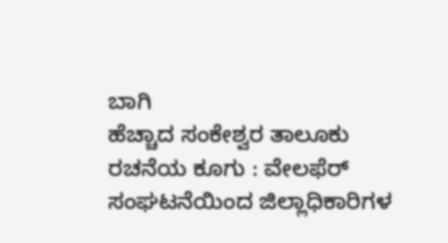ಬಾಗಿ
ಹೆಚ್ಚಾದ ಸಂಕೇಶ್ವರ ತಾಲೂಕು ರಚನೆಯ ಕೂಗು : ವೇಲಫೆರ್ ಸಂಘಟನೆಯಿಂದ ಜಿಲ್ಲಾಧಿಕಾರಿಗಳ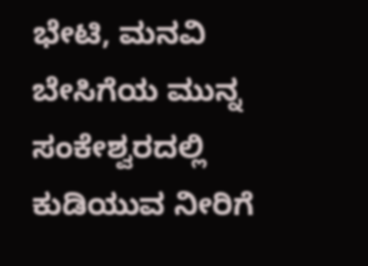ಭೇಟಿ, ಮನವಿ
ಬೇಸಿಗೆಯ ಮುನ್ನ ಸಂಕೇಶ್ವರದಲ್ಲಿ ಕುಡಿಯುವ ನೀರಿಗೆ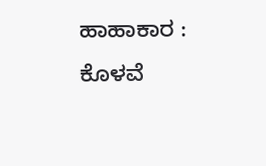ಹಾಹಾಕಾರ : ಕೊಳವೆ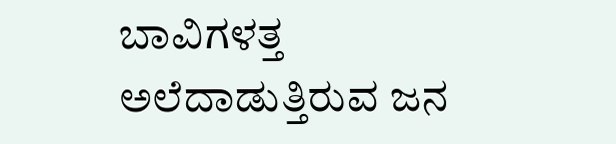ಬಾವಿಗಳತ್ತ ಅಲೆದಾಡುತ್ತಿರುವ ಜನ